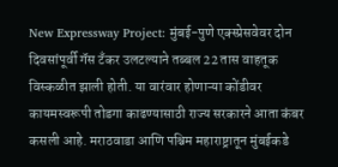New Expressway Project: मुंबई-पुणे एक्स्प्रेसवेवर दोन दिवसांपूर्वी गॅस टँकर उलटल्याने तब्बल 22 तास वाहतूक विस्कळीत झाली होती. या वारंवार होणाऱ्या कोंडीवर कायमस्वरूपी तोडगा काढण्यासाठी राज्य सरकारने आता कंबर कसली आहे. मराठवाडा आणि पश्चिम महाराष्ट्रातून मुंबईकडे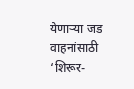येणाऱ्या जड वाहनांसाठी ‘शिरूर-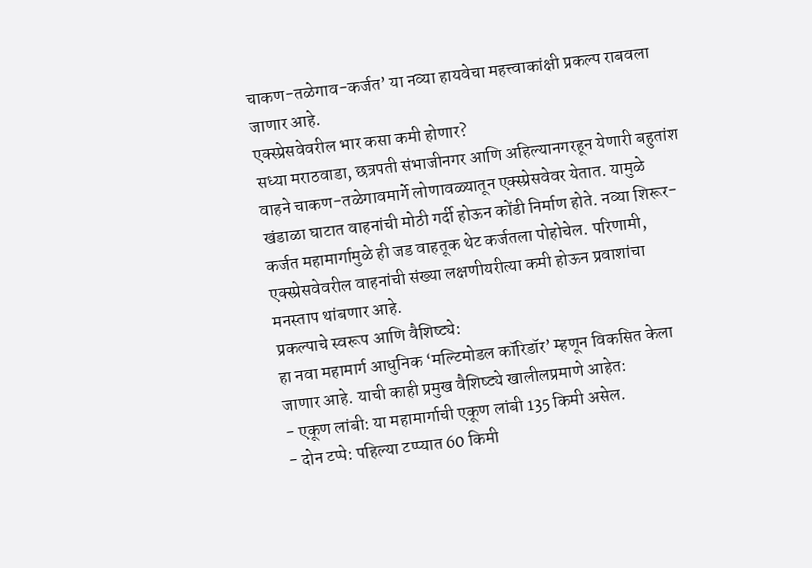चाकण-तळेगाव-कर्जत’ या नव्या हायवेचा महत्त्वाकांक्षी प्रकल्प राबवला जाणार आहे.
एक्स्प्रेसवेवरील भार कसा कमी होणार?
सध्या मराठवाडा, छत्रपती संभाजीनगर आणि अहिल्यानगरहून येणारी बहुतांश वाहने चाकण-तळेगावमार्गे लोणावळ्यातून एक्स्प्रेसवेवर येतात. यामुळे खंडाळा घाटात वाहनांची मोठी गर्दी होऊन कोंडी निर्माण होते. नव्या शिरूर-कर्जत महामार्गामुळे ही जड वाहतूक थेट कर्जतला पोहोचेल. परिणामी, एक्स्प्रेसवेवरील वाहनांची संख्या लक्षणीयरीत्या कमी होऊन प्रवाशांचा मनस्ताप थांबणार आहे.
प्रकल्पाचे स्वरूप आणि वैशिष्ट्ये:
हा नवा महामार्ग आधुनिक ‘मल्टिमोडल कॉरिडॉर’ म्हणून विकसित केला जाणार आहे. याची काही प्रमुख वैशिष्ट्ये खालीलप्रमाणे आहेत:
- एकूण लांबी: या महामार्गाची एकूण लांबी 135 किमी असेल.
- दोन टप्पे: पहिल्या टप्प्यात 60 किमी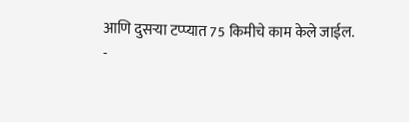आणि दुसऱ्या टप्प्यात 75 किमीचे काम केले जाईल.
-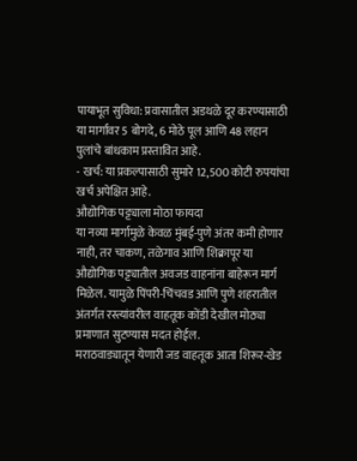पायाभूत सुविधा: प्रवासातील अडथळे दूर करण्यासाठी या मार्गावर 5 बोगदे, 6 मोठे पूल आणि 48 लहान पुलांचे बांधकाम प्रस्तावित आहे.
- खर्च: या प्रकल्पासाठी सुमारे 12,500 कोटी रुपयांचा खर्च अपेक्षित आहे.
औद्योगिक पट्ट्याला मोठा फायदा
या नव्या मार्गामुळे केवळ मुंबई-पुणे अंतर कमी होणार नाही, तर चाकण, तळेगाव आणि शिक्रापूर या औद्योगिक पट्ट्यातील अवजड वाहनांना बाहेरून मार्ग मिळेल. यामुळे पिंपरी-चिंचवड आणि पुणे शहरातील अंतर्गत रस्त्यांवरील वाहतूक कोंडी देखील मोठ्या प्रमाणात सुटण्यास मदत होईल.
मराठवाड्यातून येणारी जड वाहतूक आता शिरूर-खेड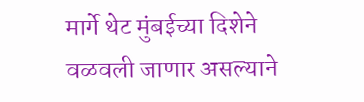मार्गे थेट मुंबईच्या दिशेने वळवली जाणार असल्याने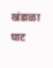खंडाळा घाट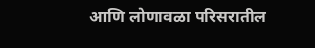आणि लोणावळा परिसरातील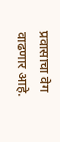प्रवासाचा वेग वाढणार आहे.